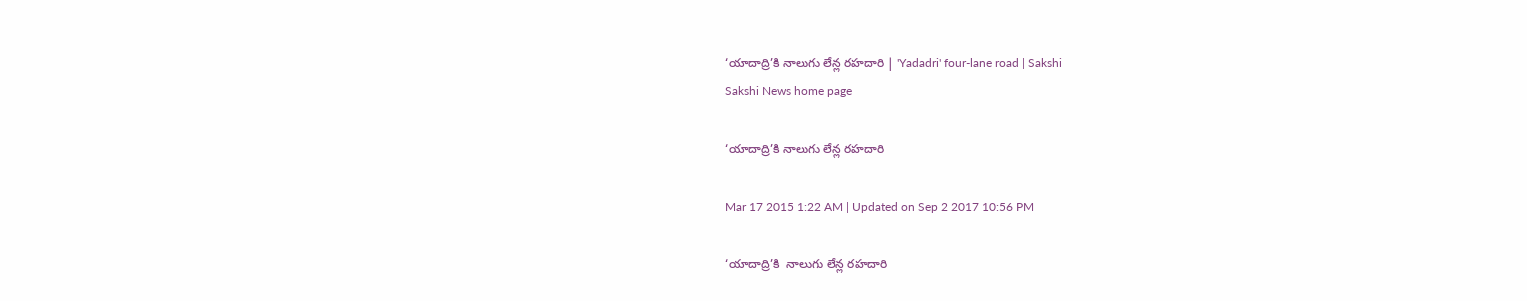‘యాదాద్రి’కి నాలుగు లేన్ల రహదారి | 'Yadadri' four-lane road | Sakshi
Sakshi News home page

‘యాదాద్రి’కి నాలుగు లేన్ల రహదారి

Mar 17 2015 1:22 AM | Updated on Sep 2 2017 10:56 PM

‘యాదాద్రి’కి  నాలుగు లేన్ల రహదారి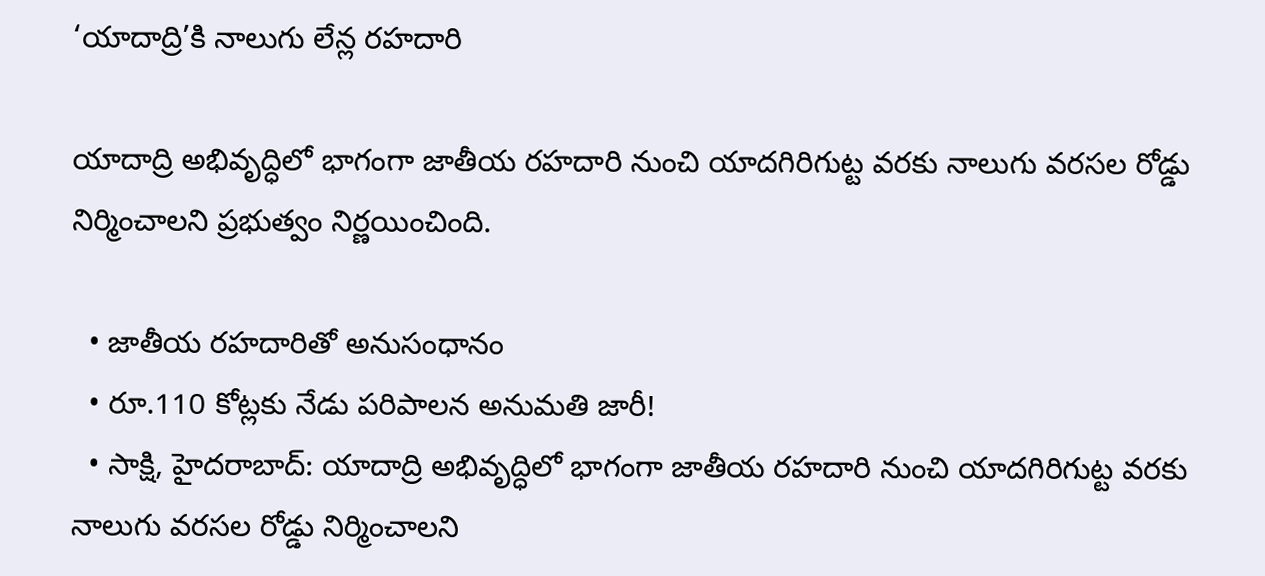‘యాదాద్రి’కి నాలుగు లేన్ల రహదారి

యాదాద్రి అభివృద్ధిలో భాగంగా జాతీయ రహదారి నుంచి యాదగిరిగుట్ట వరకు నాలుగు వరసల రోడ్డు నిర్మించాలని ప్రభుత్వం నిర్ణయించింది.

  • జాతీయ రహదారితో అనుసంధానం
  • రూ.110 కోట్లకు నేడు పరిపాలన అనుమతి జారీ!
  • సాక్షి, హైదరాబాద్: యాదాద్రి అభివృద్ధిలో భాగంగా జాతీయ రహదారి నుంచి యాదగిరిగుట్ట వరకు నాలుగు వరసల రోడ్డు నిర్మించాలని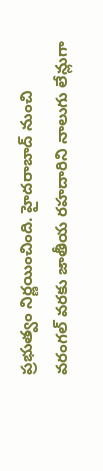ప్రభుత్వం నిర్ణయించింది. హైదరాబాద్ నుంచి వరంగల్ వరకు జాతీయ రహదారిని నాలుగు లేన్లుగా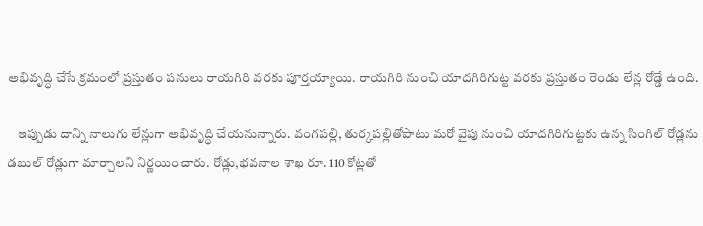అభివృద్ధి చేసే క్రమంలో ప్రస్తుతం పనులు రాయగిరి వరకు పూర్తయ్యాయి. రాయగిరి నుంచి యాదగిరిగుట్ట వరకు ప్రస్తుతం రెండు లేన్ల రోడ్డే ఉంది.

    ఇప్పుడు దాన్ని నాలుగు లేన్లుగా అభివృద్ధి చేయనున్నారు. వంగపల్లి, తుర్కపల్లితోపాటు మరో వైపు నుంచి యాదగిరిగుట్టకు ఉన్న సింగిల్ రోడ్లను డబుల్ రోడ్లుగా మార్చాలని నిర్ణయించారు. రోడ్లు,భవనాల శాఖ రూ. 110 కోట్లతో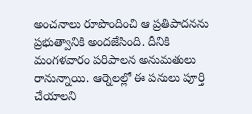అంచనాలు రూపొందించి ఆ ప్రతిపాదనను ప్రభుత్వానికి అందజేసింది. దీనికి మంగళవారం పరిపాలన అనుమతులు రానున్నాయి. ఆర్నెలల్లో ఈ పనులు పూర్తి చేయాలని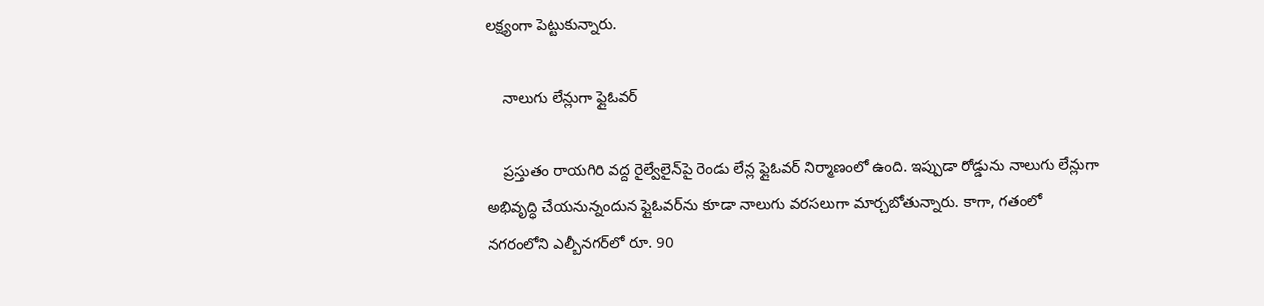లక్ష్యంగా పెట్టుకున్నారు.

    నాలుగు లేన్లుగా ఫ్లైఓవర్

    ప్రస్తుతం రాయగిరి వద్ద రైల్వేలైన్‌పై రెండు లేన్ల ఫ్లైఓవర్ నిర్మాణంలో ఉంది. ఇప్పుడా రోడ్డును నాలుగు లేన్లుగా అభివృద్ధి చేయనున్నందున ఫ్లైఓవర్‌ను కూడా నాలుగు వరసలుగా మార్చబోతున్నారు. కాగా, గతంలో నగరంలోని ఎల్బీనగర్‌లో రూ. 90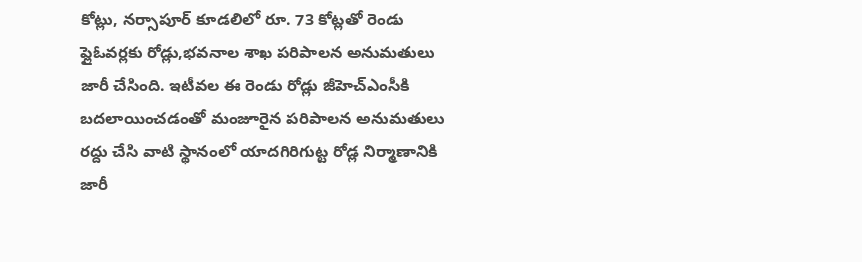కోట్లు, నర్సాపూర్ కూడలిలో రూ. 73 కోట్లతో రెండు ఫ్లైఓవర్లకు రోడ్లు,భవనాల శాఖ పరిపాలన అనుమతులు జారీ చేసింది. ఇటీవల ఈ రెండు రోడ్లు జీహెచ్‌ఎంసీకి బదలాయించడంతో మంజూరైన పరిపాలన అనుమతులు రద్దు చేసి వాటి స్థానంలో యాదగిరిగుట్ట రోడ్ల నిర్మాణానికి జారీ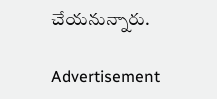చేయనున్నారు.

Advertisement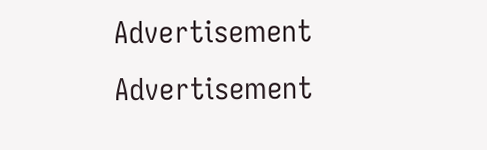Advertisement
Advertisement